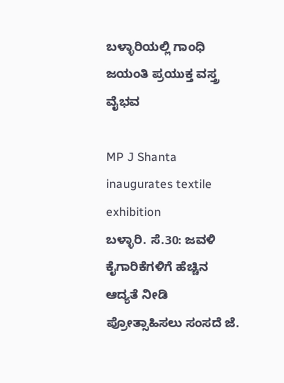ಬಳ್ಳಾರಿಯಲ್ಲಿ ಗಾಂಧಿ ಜಯಂತಿ ಪ್ರಯುಕ್ತ ವಸ್ತ್ರ ವೈಭವ

MP J Shanta inaugurates textile exhibition
ಬಳ್ಳಾರಿ. ಸೆ.30: ಜವಳಿ ಕೈಗಾರಿಕೆಗಳಿಗೆ ಹೆಚ್ಚಿನ ಆದ್ಯತೆ ನೀಡಿ ಪ್ರೋತ್ಸಾಹಿಸಲು ಸಂಸದೆ ಜೆ.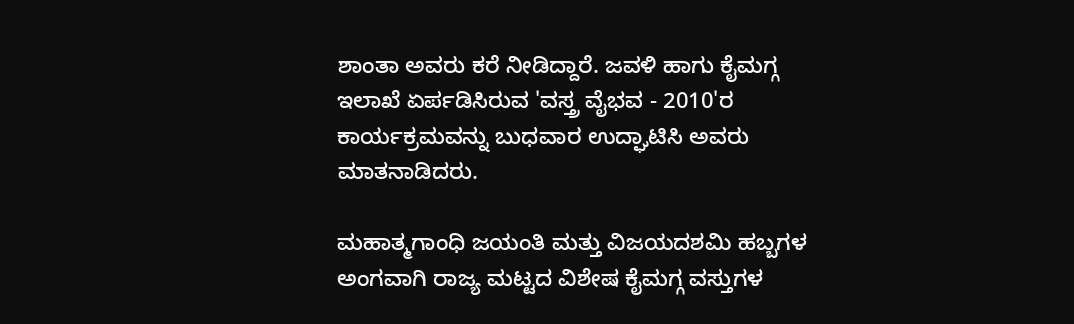ಶಾಂತಾ ಅವರು ಕರೆ ನೀಡಿದ್ದಾರೆ. ಜವಳಿ ಹಾಗು ಕೈಮಗ್ಗ ಇಲಾಖೆ ಏರ್ಪಡಿಸಿರುವ 'ವಸ್ತ್ರ ವೈಭವ - 2010'ರ ಕಾರ್ಯಕ್ರಮವನ್ನು ಬುಧವಾರ ಉದ್ಘಾಟಿಸಿ ಅವರು ಮಾತನಾಡಿದರು.

ಮಹಾತ್ಮಗಾಂಧಿ ಜಯಂತಿ ಮತ್ತು ವಿಜಯದಶಮಿ ಹಬ್ಬಗಳ ಅಂಗವಾಗಿ ರಾಜ್ಯ ಮಟ್ಟದ ವಿಶೇಷ ಕೈಮಗ್ಗ ವಸ್ತುಗಳ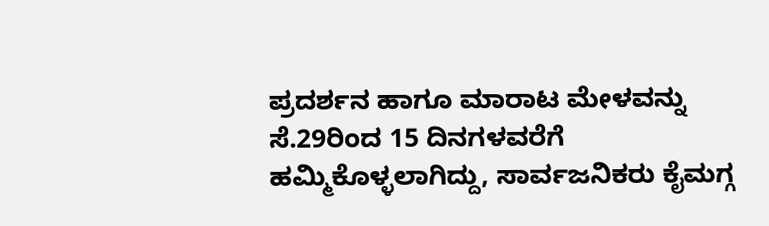ಪ್ರದರ್ಶನ ಹಾಗೂ ಮಾರಾಟ ಮೇಳವನ್ನು ಸೆ.29ರಿಂದ 15 ದಿನಗಳವರೆಗೆ ಹಮ್ಮಿಕೊಳ್ಳಲಾಗಿದ್ದು, ಸಾರ್ವಜನಿಕರು ಕೈಮಗ್ಗ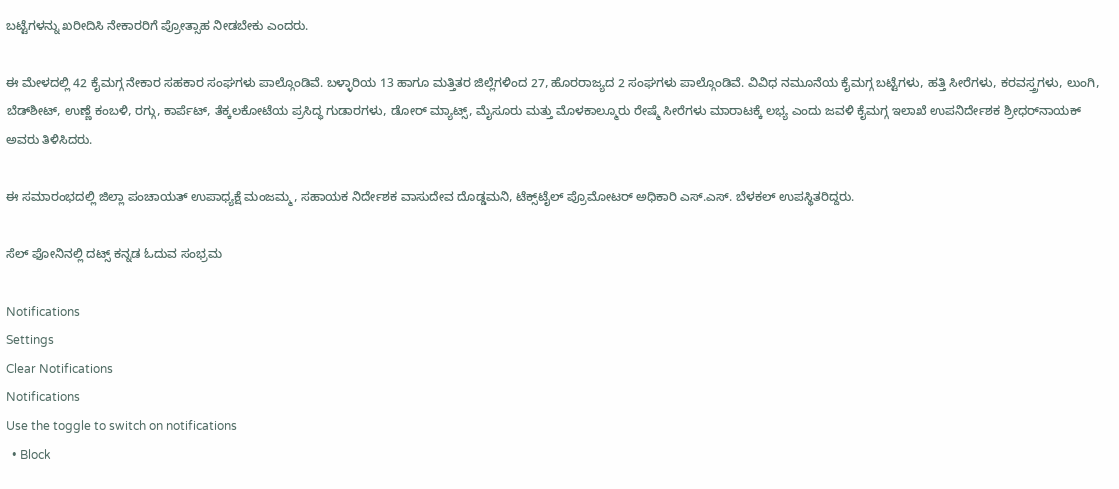ಬಟ್ಟೆಗಳನ್ನು ಖರೀದಿಸಿ ನೇಕಾರರಿಗೆ ಪ್ರೋತ್ಸಾಹ ನೀಡಬೇಕು ಎಂದರು.

ಈ ಮೇಳದಲ್ಲಿ 42 ಕೈಮಗ್ಗ ನೇಕಾರ ಸಹಕಾರ ಸಂಘಗಳು ಪಾಲ್ಗೊಂಡಿವೆ. ಬಳ್ಳಾರಿಯ 13 ಹಾಗೂ ಮತ್ತಿತರ ಜಿಲ್ಲೆಗಳಿಂದ 27, ಹೊರರಾಜ್ಯದ 2 ಸಂಘಗಳು ಪಾಲ್ಗೊಂಡಿವೆ. ವಿವಿಧ ನಮೂನೆಯ ಕೈಮಗ್ಗ ಬಟ್ಟೆಗಳು, ಹತ್ತಿ ಸೀರೆಗಳು, ಕರವಸ್ತ್ರಗಳು, ಲುಂಗಿ, ಬೆಡ್‌ಶೀಟ್, ಉಣ್ಣೆ ಕಂಬಳಿ, ರಗ್ಗು, ಕಾರ್ಪೆಟ್, ತೆಕ್ಕಲಕೋಟೆಯ ಪ್ರಸಿದ್ಧ ಗುಡಾರಗಳು, ಡೋರ್ ಮ್ಯಾಟ್ಸ್, ಮೈಸೂರು ಮತ್ತು ಮೊಳಕಾಲ್ಮೂರು ರೇಷ್ಮೆ ಸೀರೆಗಳು ಮಾರಾಟಕ್ಕೆ ಲಭ್ಯ ಎಂದು ಜವಳಿ ಕೈಮಗ್ಗ ಇಲಾಖೆ ಉಪನಿರ್ದೇಶಕ ಶ್ರೀಧರ್‌ನಾಯಕ್ ಅವರು ತಿಳಿಸಿದರು.

ಈ ಸಮಾರಂಭದಲ್ಲಿ ಜಿಲ್ಲಾ ಪಂಚಾಯತ್ ಉಪಾಧ್ಯಕ್ಷೆ ಮಂಜಮ್ಮ, ಸಹಾಯಕ ನಿರ್ದೇಶಕ ವಾಸುದೇವ ದೊಡ್ಡಮನಿ, ಟೆಕ್ಸ್‌ಟೈಲ್ ಪ್ರೊಮೋಟರ್ ಅಧಿಕಾರಿ ಎಸ್.ಎಸ್. ಬೆಳಕಲ್ ಉಪಸ್ಥಿತರಿದ್ದರು.

ಸೆಲ್ ಫೋನಿನಲ್ಲಿ ದಟ್ಸ್ ಕನ್ನಡ ಓದುವ ಸಂಭ್ರಮ

Notifications
Settings
Clear Notifications
Notifications
Use the toggle to switch on notifications
  • Block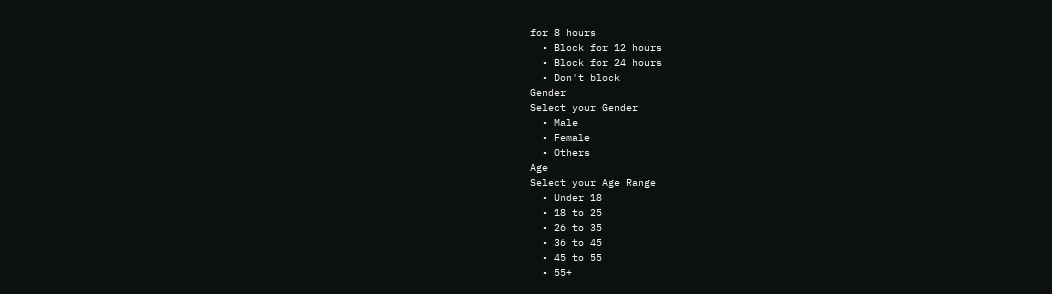for 8 hours
  • Block for 12 hours
  • Block for 24 hours
  • Don't block
Gender
Select your Gender
  • Male
  • Female
  • Others
Age
Select your Age Range
  • Under 18
  • 18 to 25
  • 26 to 35
  • 36 to 45
  • 45 to 55
  • 55+